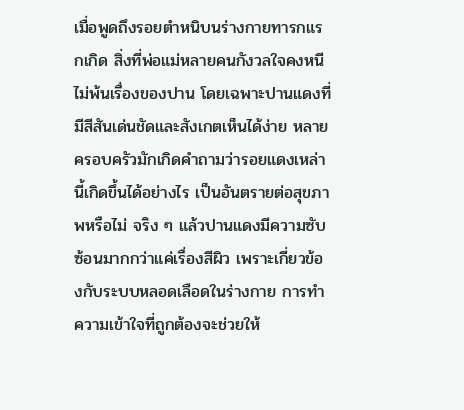เมื่อพูดถึงรอยตำหนิบนร่างกายทารกแรกเกิด สิ่งที่พ่อแม่หลายคนกังวลใจคงหนีไม่พ้นเรื่องของปาน โดยเฉพาะปานแดงที่มีสีสันเด่นชัดและสังเกตเห็นได้ง่าย หลายครอบครัวมักเกิดคำถามว่ารอยแดงเหล่านี้เกิดขึ้นได้อย่างไร เป็นอันตรายต่อสุขภาพหรือไม่ จริง ๆ แล้วปานแดงมีความซับซ้อนมากกว่าแค่เรื่องสีผิว เพราะเกี่ยวข้องกับระบบหลอดเลือดในร่างกาย การทำความเข้าใจที่ถูกต้องจะช่วยให้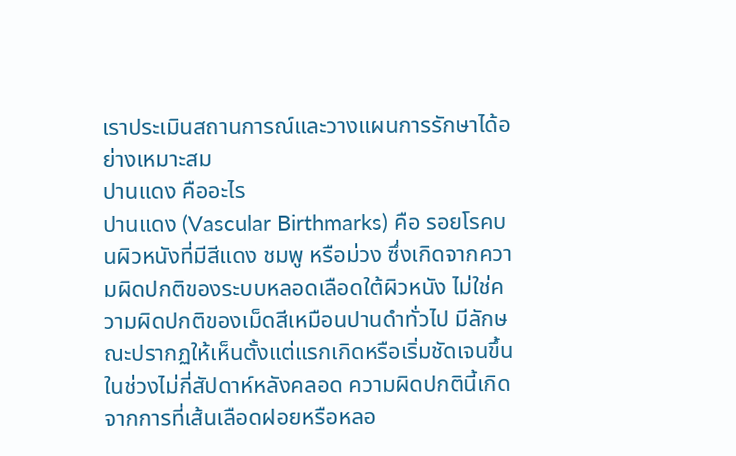เราประเมินสถานการณ์และวางแผนการรักษาได้อย่างเหมาะสม
ปานแดง คืออะไร
ปานแดง (Vascular Birthmarks) คือ รอยโรคบนผิวหนังที่มีสีแดง ชมพู หรือม่วง ซึ่งเกิดจากความผิดปกติของระบบหลอดเลือดใต้ผิวหนัง ไม่ใช่ความผิดปกติของเม็ดสีเหมือนปานดำทั่วไป มีลักษณะปรากฏให้เห็นตั้งแต่แรกเกิดหรือเริ่มชัดเจนขึ้นในช่วงไม่กี่สัปดาห์หลังคลอด ความผิดปกตินี้เกิดจากการที่เส้นเลือดฝอยหรือหลอ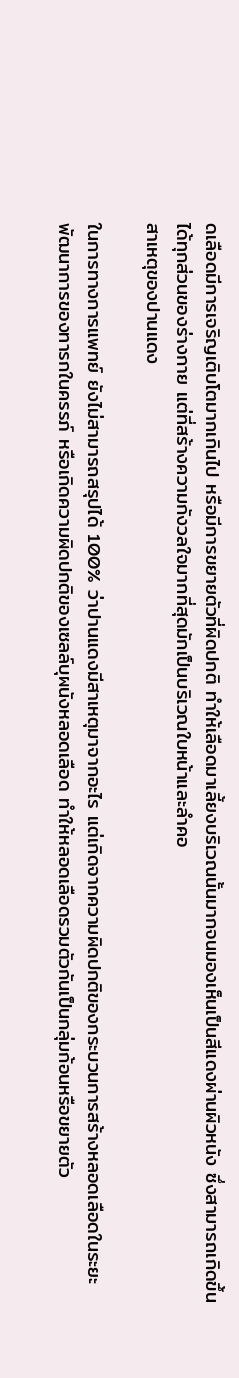ดเลือดมีการเจริญเติบโตมากเกินไป หรือมีการขยายตัวที่ผิดปกติ ทำให้เลือดมาเลี้ยงบริเวณนั้นมากจนมองเห็นเป็นสีแดงผ่านผิวหนัง ซึ่งสามารถเกิดขึ้นได้ทุกส่วนของร่างกาย แต่ที่สร้างความกังวลใจมากที่สุดมักเป็นบริเวณใบหน้าและลำคอ
สาเหตุของปานแดง

ในการทางการแพทย์ ยังไม่สามารถสรุปได้ 100% ว่าปานแดงมีสาเหตุมาจากอะไร แต่เกิดจากความผิดปกติของกระบวนการสร้างหลอดเลือดในระยะพัฒนาการของทารกในครรภ์ หรือเกิดความผิดปกติของเซลล์บุผนังหลอดเลือด ทำให้หลอดเลือดรวมตัวกันเป็นกลุ่มก้อนหรือขยายตัว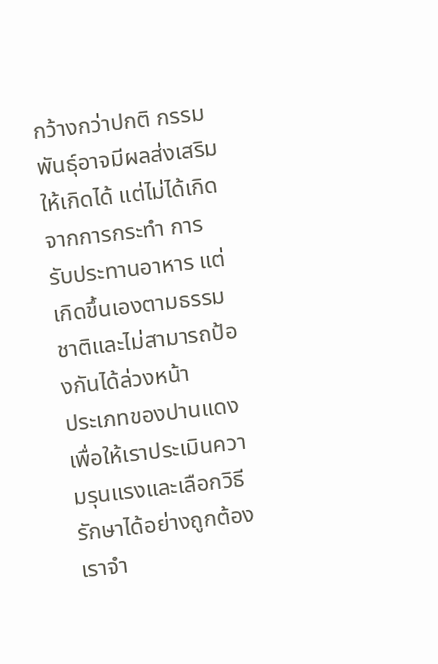กว้างกว่าปกติ กรรมพันธุ์อาจมีผลส่งเสริมให้เกิดได้ แต่ไม่ได้เกิดจากการกระทำ การรับประทานอาหาร แต่เกิดขึ้นเองตามธรรมชาติและไม่สามารถป้องกันได้ล่วงหน้า
ประเภทของปานแดง
เพื่อให้เราประเมินความรุนแรงและเลือกวิธีรักษาได้อย่างถูกต้อง เราจำ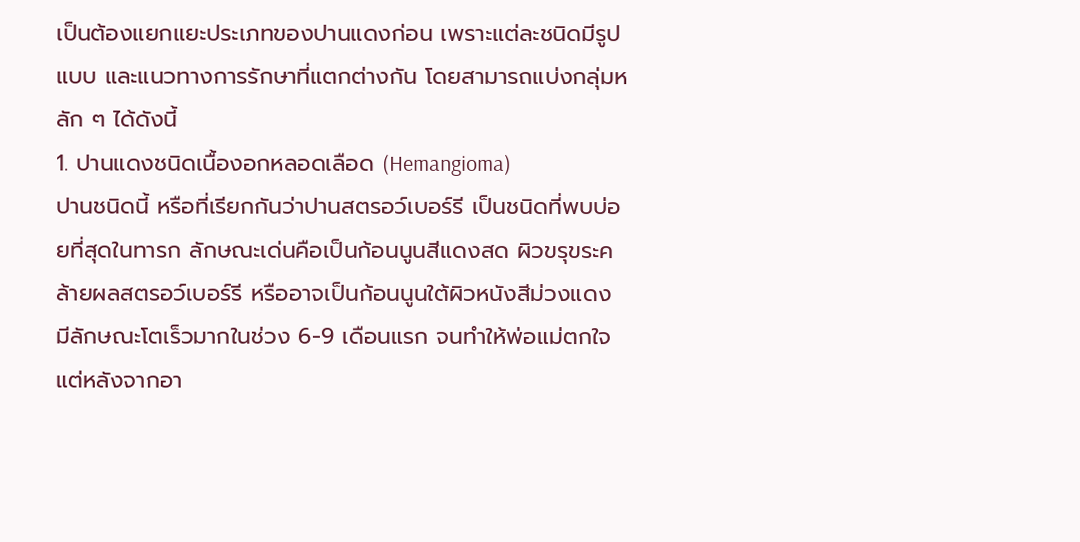เป็นต้องแยกแยะประเภทของปานแดงก่อน เพราะแต่ละชนิดมีรูปแบบ และแนวทางการรักษาที่แตกต่างกัน โดยสามารถแบ่งกลุ่มหลัก ๆ ได้ดังนี้
1. ปานแดงชนิดเนื้องอกหลอดเลือด (Hemangioma)
ปานชนิดนี้ หรือที่เรียกกันว่าปานสตรอว์เบอร์รี เป็นชนิดที่พบบ่อยที่สุดในทารก ลักษณะเด่นคือเป็นก้อนนูนสีแดงสด ผิวขรุขระคล้ายผลสตรอว์เบอร์รี หรืออาจเป็นก้อนนูนใต้ผิวหนังสีม่วงแดง มีลักษณะโตเร็วมากในช่วง 6-9 เดือนแรก จนทำให้พ่อแม่ตกใจ แต่หลังจากอา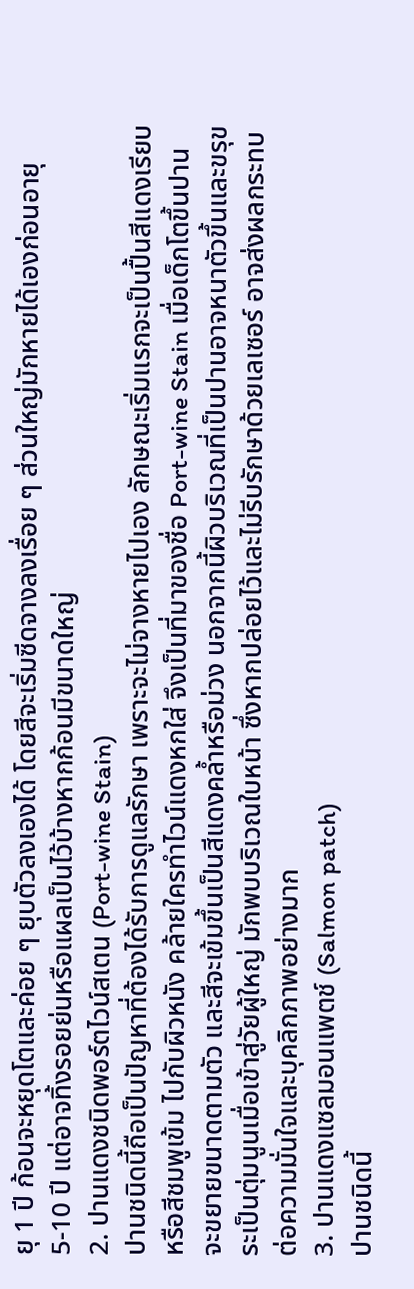ยุ 1 ปี ก้อนจะหยุดโตและค่อย ๆ ยุบตัวลงเองได้ โดยสีจะเริ่มซีดจางลงเรื่อย ๆ ส่วนใหญ่มักหายได้เองก่อนอายุ 5-10 ปี แต่อาจทิ้งรอยย่นหรือแผลเป็นไว้บ้างหากก้อนมีขนาดใหญ่
2. ปานแดงชนิดพอร์ตไวน์สเตน (Port-wine Stain)
ปานชนิดนี้ถือเป็นปัญหาที่ต้องได้รับการดูแลรักษา เพราะจะไม่จางหายไปเอง ลักษณะเริ่มแรกจะเป็นปื้นสีแดงเรียบ หรือสีชมพูเข้ม ไปกับผิวหนัง คล้ายใครทำไวน์แดงหกใส่ จึงเป็นที่มาของชื่อ Port-wine Stain เมื่อเด็กโตขึ้นปานจะขยายขนาดตามตัว และสีจะเข้มขึ้นเป็นสีแดงคล้ำหรือม่วง นอกจากนี้ผิวบริเวณที่เป็นปานอาจหนาตัวขึ้นและขรุขระเป็นตุ่มนูนเมื่อเข้าสู่วัยผู้ใหญ่ มักพบบริเวณใบหน้า ซึ่งหากปล่อยไว้และไม่รีบรักษาด้วยเลเซอร์ อาจส่งผลกระทบต่อความมั่นใจและบุคลิกภาพอย่างมาก
3. ปานแดงแซลมอนแพตช์ (Salmon patch)
ปานชนิดนี้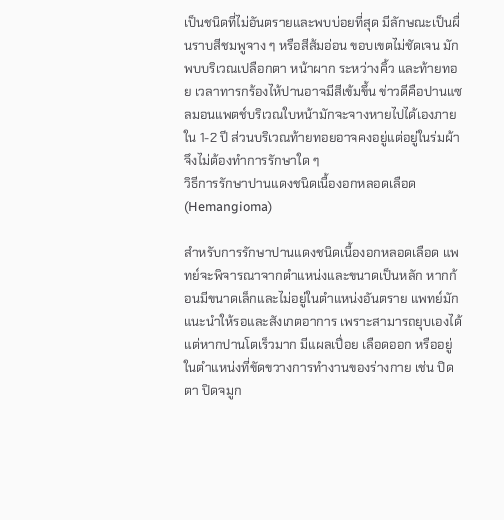เป็นชนิดที่ไม่อันตรายและพบบ่อยที่สุด มีลักษณะเป็นผื่นราบสีชมพูจาง ๆ หรือสีส้มอ่อน ขอบเขตไม่ชัดเจน มักพบบริเวณเปลือกตา หน้าผาก ระหว่างคิ้ว และท้ายทอย เวลาทารกร้องไห้ปานอาจมีสีเข้มขึ้น ข่าวดีคือปานแซลมอนแพตช์บริเวณใบหน้ามักจะจางหายไปได้เองภายใน 1-2 ปี ส่วนบริเวณท้ายทอยอาจคงอยู่แต่อยู่ในร่มผ้า จึงไม่ต้องทำการรักษาใด ๆ
วิธีการรักษาปานแดงชนิดเนื้องอกหลอดเลือด (Hemangioma)

สำหรับการรักษาปานแดงชนิดเนื้องอกหลอดเลือด แพทย์จะพิจารณาจากตำแหน่งและขนาดเป็นหลัก หากก้อนมีขนาดเล็กและไม่อยู่ในตำแหน่งอันตราย แพทย์มักแนะนำให้รอและสังเกตอาการ เพราะสามารถยุบเองได้ แต่หากปานโตเร็วมาก มีแผลเปื่อย เลือดออก หรืออยู่ในตำแหน่งที่ขัดขวางการทำงานของร่างกาย เช่น ปิดตา ปิดจมูก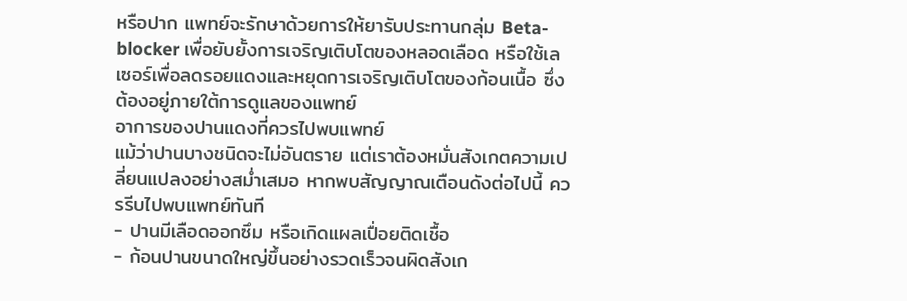หรือปาก แพทย์จะรักษาด้วยการให้ยารับประทานกลุ่ม Beta-blocker เพื่อยับยั้งการเจริญเติบโตของหลอดเลือด หรือใช้เลเซอร์เพื่อลดรอยแดงและหยุดการเจริญเติบโตของก้อนเนื้อ ซึ่งต้องอยู่ภายใต้การดูแลของแพทย์
อาการของปานแดงที่ควรไปพบแพทย์
แม้ว่าปานบางชนิดจะไม่อันตราย แต่เราต้องหมั่นสังเกตความเปลี่ยนแปลงอย่างสม่ำเสมอ หากพบสัญญาณเตือนดังต่อไปนี้ ควรรีบไปพบแพทย์ทันที
- ปานมีเลือดออกซึม หรือเกิดแผลเปื่อยติดเชื้อ
- ก้อนปานขนาดใหญ่ขึ้นอย่างรวดเร็วจนผิดสังเก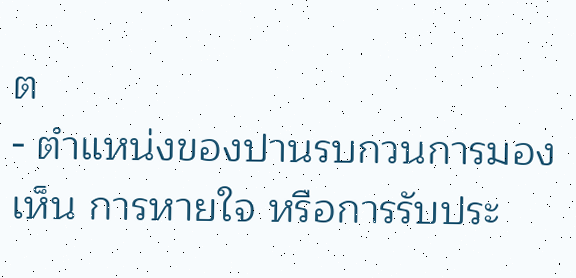ต
- ตำแหน่งของปานรบกวนการมองเห็น การหายใจ หรือการรับประ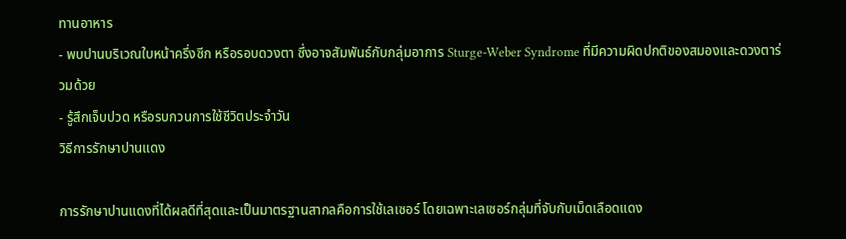ทานอาหาร
- พบปานบริเวณใบหน้าครึ่งซีก หรือรอบดวงตา ซึ่งอาจสัมพันธ์กับกลุ่มอาการ Sturge-Weber Syndrome ที่มีความผิดปกติของสมองและดวงตาร่วมด้วย
- รู้สึกเจ็บปวด หรือรบกวนการใช้ชีวิตประจำวัน
วิธีการรักษาปานแดง

การรักษาปานแดงที่ได้ผลดีที่สุดและเป็นมาตรฐานสากลคือการใช้เลเซอร์ โดยเฉพาะเลเซอร์กลุ่มที่จับกับเม็ดเลือดแดง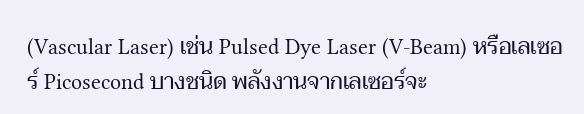(Vascular Laser) เช่น Pulsed Dye Laser (V-Beam) หรือเลเซอร์ Picosecond บางชนิด พลังงานจากเลเซอร์จะ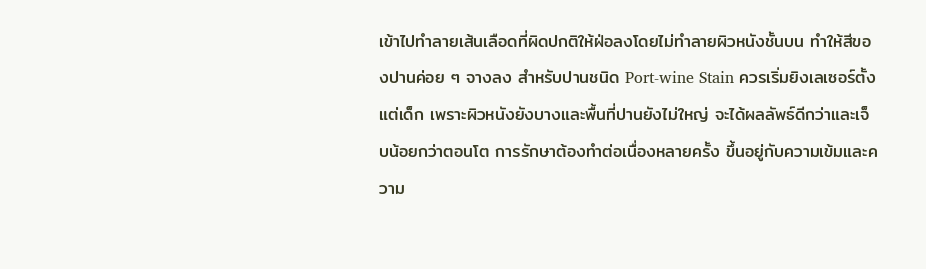เข้าไปทำลายเส้นเลือดที่ผิดปกติให้ฝ่อลงโดยไม่ทำลายผิวหนังชั้นบน ทำให้สีของปานค่อย ๆ จางลง สำหรับปานชนิด Port-wine Stain ควรเริ่มยิงเลเซอร์ตั้งแต่เด็ก เพราะผิวหนังยังบางและพื้นที่ปานยังไม่ใหญ่ จะได้ผลลัพธ์ดีกว่าและเจ็บน้อยกว่าตอนโต การรักษาต้องทำต่อเนื่องหลายครั้ง ขึ้นอยู่กับความเข้มและความ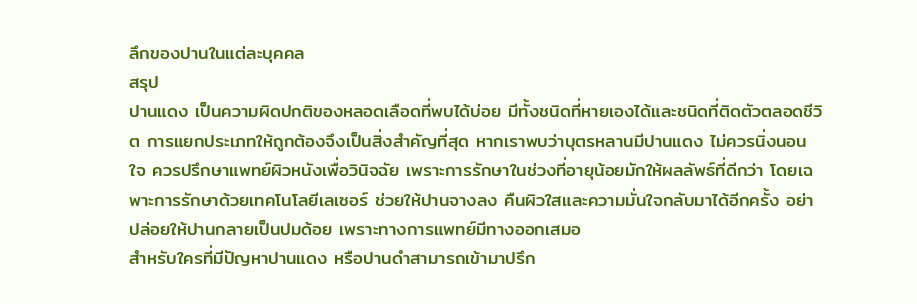ลึกของปานในแต่ละบุคคล
สรุป
ปานแดง เป็นความผิดปกติของหลอดเลือดที่พบได้บ่อย มีทั้งชนิดที่หายเองได้และชนิดที่ติดตัวตลอดชีวิต การแยกประเภทให้ถูกต้องจึงเป็นสิ่งสำคัญที่สุด หากเราพบว่าบุตรหลานมีปานแดง ไม่ควรนิ่งนอนใจ ควรปรึกษาแพทย์ผิวหนังเพื่อวินิจฉัย เพราะการรักษาในช่วงที่อายุน้อยมักให้ผลลัพธ์ที่ดีกว่า โดยเฉพาะการรักษาด้วยเทคโนโลยีเลเซอร์ ช่วยให้ปานจางลง คืนผิวใสและความมั่นใจกลับมาได้อีกครั้ง อย่าปล่อยให้ปานกลายเป็นปมด้อย เพราะทางการแพทย์มีทางออกเสมอ
สำหรับใครที่มีปัญหาปานแดง หรือปานดำสามารถเข้ามาปรึก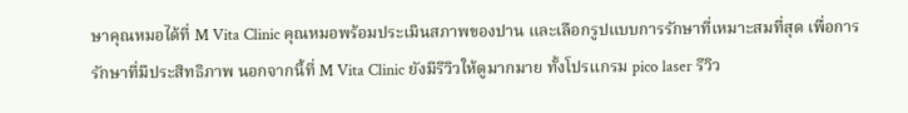ษาคุณหมอได้ที่ M Vita Clinic คุณหมอพร้อมประเมินสภาพของปาน และเลือกรูปแบบการรักษาที่เหมาะสมที่สุด เพื่อการรักษาที่มีประสิทธิภาพ นอกจากนี้ที่ M Vita Clinic ยังมีรีวิวให้ดูมากมาย ทั้งโปรแกรม pico laser รีวิว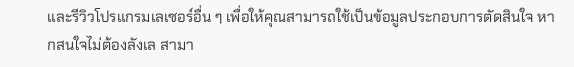และรีวิวโปรแกรมเลเซอร์อื่น ๆ เพื่อให้คุณสามารถใช้เป็นข้อมูลประกอบการตัดสินใจ หากสนใจไม่ต้องลังเล สามา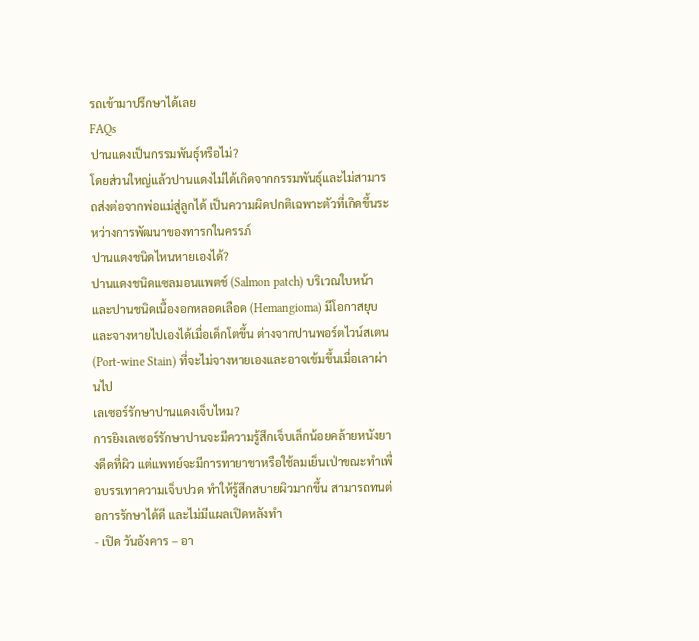รถเข้ามาปรึกษาได้เลย
FAQs
ปานแดงเป็นกรรมพันธุ์หรือไม่?
โดยส่วนใหญ่แล้วปานแดงไม่ได้เกิดจากกรรมพันธุ์และไม่สามารถส่งต่อจากพ่อแม่สู่ลูกได้ เป็นความผิดปกติเฉพาะตัวที่เกิดขึ้นระหว่างการพัฒนาของทารกในครรภ์
ปานแดงชนิดไหนหายเองได้?
ปานแดงชนิดแซลมอนแพตช์ (Salmon patch) บริเวณใบหน้า และปานชนิดเนื้องอกหลอดเลือด (Hemangioma) มีโอกาสยุบและจางหายไปเองได้เมื่อเด็กโตขึ้น ต่างจากปานพอร์ตไวน์สเตน (Port-wine Stain) ที่จะไม่จางหายเองและอาจเข้มขึ้นเมื่อเลาผ่านไป
เลเซอร์รักษาปานแดงเจ็บไหม?
การยิงเลเซอร์รักษาปานจะมีความรู้สึกเจ็บเล็กน้อยคล้ายหนังยางดีดที่ผิว แต่แพทย์จะมีการทายาชาหรือใช้ลมเย็นเป่าขณะทำเพื่อบรรเทาความเจ็บปวด ทำให้รู้สึกสบายผิวมากขึ้น สามารถทนต่อการรักษาได้ดี และไม่มีแผลเปิดหลังทำ
- เปิด วันอังคาร – อา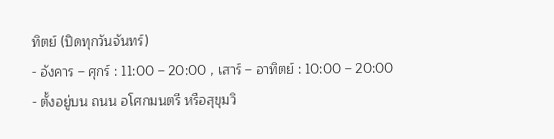ทิตย์ (ปิดทุกวันจันทร์)
- อังคาร – ศุกร์ : 11:00 – 20:00 , เสาร์ – อาทิตย์ : 10:00 – 20:00
- ตั้งอยู่บน ถนน อโศกมนตรี หรือสุขุมวิ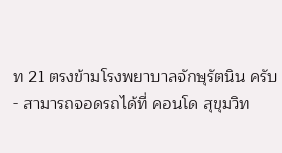ท 21 ตรงข้ามโรงพยาบาลจักษุรัตนิน ครับ
- สามารถจอดรถได้ที่ คอนโด สุขุมวิท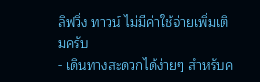ลิฟวิ่ง ทาวน์ ไม่มีค่าใช้จ่ายเพิ่มเติมครับ
- เดินทางสะดวกได้ง่ายๆ สำหรับค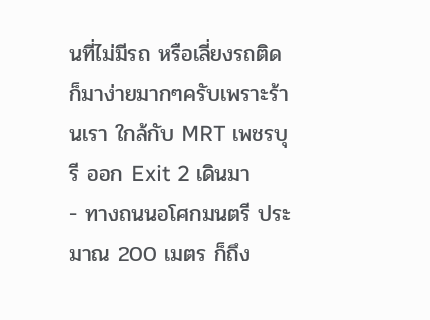นที่ไม่มีรถ หรือเลี่ยงรถติด ก็มาง่ายมากๆครับเพราะร้านเรา ใกล้กับ MRT เพชรบุรี ออก Exit 2 เดินมา
- ทางถนนอโศกมนตรี ประมาณ 200 เมตร ก็ถึง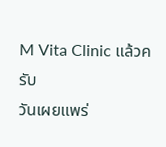M Vita Clinic แล้วครับ
วันเผยแพร่